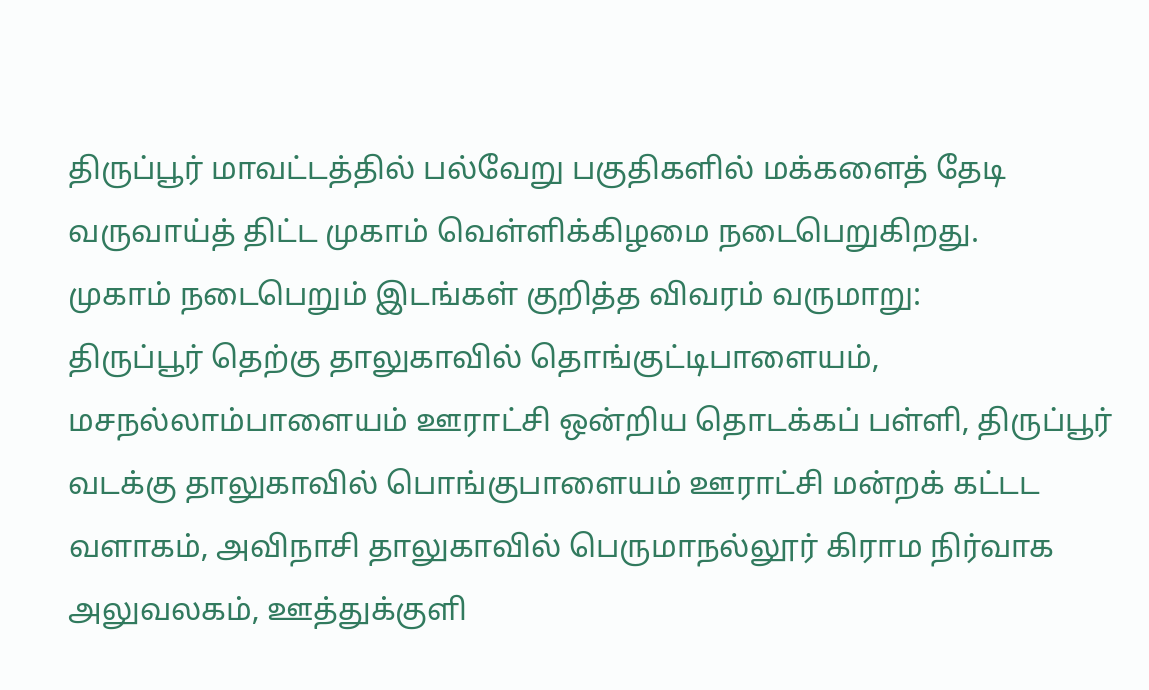திருப்பூர் மாவட்டத்தில் பல்வேறு பகுதிகளில் மக்களைத் தேடி வருவாய்த் திட்ட முகாம் வெள்ளிக்கிழமை நடைபெறுகிறது.
முகாம் நடைபெறும் இடங்கள் குறித்த விவரம் வருமாறு:
திருப்பூர் தெற்கு தாலுகாவில் தொங்குட்டிபாளையம், மசநல்லாம்பாளையம் ஊராட்சி ஒன்றிய தொடக்கப் பள்ளி, திருப்பூர் வடக்கு தாலுகாவில் பொங்குபாளையம் ஊராட்சி மன்றக் கட்டட வளாகம், அவிநாசி தாலுகாவில் பெருமாநல்லூர் கிராம நிர்வாக அலுவலகம், ஊத்துக்குளி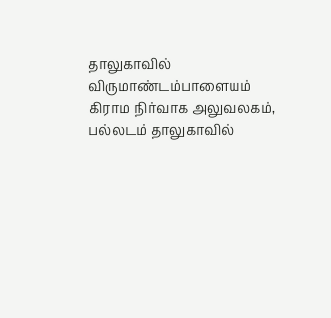தாலுகாவில் விருமாண்டம்பாளையம் கிராம நிர்வாக அலுவலகம், பல்லடம் தாலுகாவில்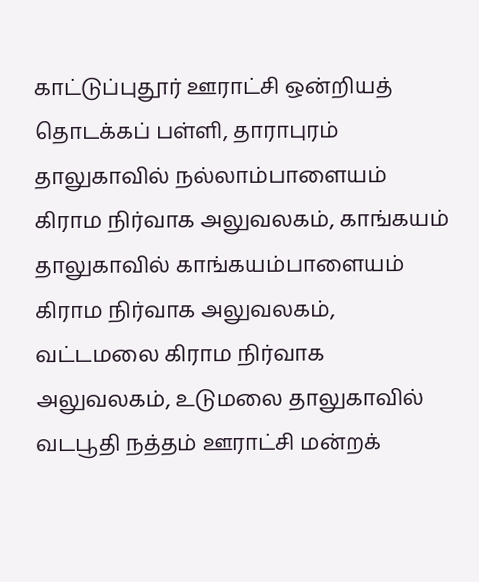காட்டுப்புதூர் ஊராட்சி ஒன்றியத் தொடக்கப் பள்ளி, தாராபுரம் தாலுகாவில் நல்லாம்பாளையம் கிராம நிர்வாக அலுவலகம், காங்கயம் தாலுகாவில் காங்கயம்பாளையம் கிராம நிர்வாக அலுவலகம், வட்டமலை கிராம நிர்வாக அலுவலகம், உடுமலை தாலுகாவில் வடபூதி நத்தம் ஊராட்சி மன்றக்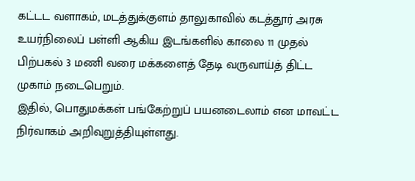கட்டட வளாகம், மடத்துக்குளம் தாலுகாவில் கடத்தூர் அரசு உயர்நிலைப் பள்ளி ஆகிய இடங்களில் காலை 11 முதல் பிற்பகல் 3 மணி வரை மக்களைத் தேடி வருவாய்த் திட்ட முகாம் நடைபெறும்.
இதில், பொதுமக்கள் பங்கேற்றுப் பயனடைலாம் என மாவட்ட நிர்வாகம் அறிவுறுத்தியுள்ளது.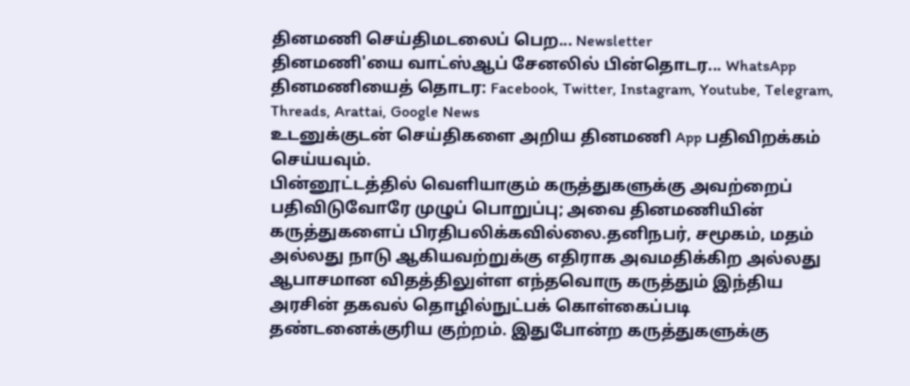தினமணி செய்திமடலைப் பெற... Newsletter
தினமணி'யை வாட்ஸ்ஆப் சேனலில் பின்தொடர... WhatsApp
தினமணியைத் தொடர: Facebook, Twitter, Instagram, Youtube, Telegram, Threads, Arattai, Google News
உடனுக்குடன் செய்திகளை அறிய தினமணி App பதிவிறக்கம் செய்யவும்.
பின்னூட்டத்தில் வெளியாகும் கருத்துகளுக்கு அவற்றைப் பதிவிடுவோரே முழுப் பொறுப்பு; அவை தினமணியின் கருத்துகளைப் பிரதிபலிக்கவில்லை.தனிநபர், சமூகம், மதம் அல்லது நாடு ஆகியவற்றுக்கு எதிராக அவமதிக்கிற அல்லது ஆபாசமான விதத்திலுள்ள எந்தவொரு கருத்தும் இந்திய அரசின் தகவல் தொழில்நுட்பக் கொள்கைப்படி தண்டனைக்குரிய குற்றம். இதுபோன்ற கருத்துகளுக்கு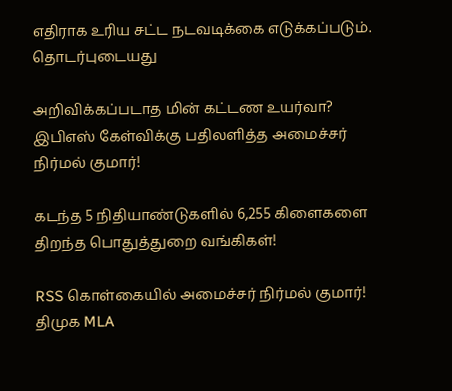எதிராக உரிய சட்ட நடவடிக்கை எடுக்கப்படும்.
தொடர்புடையது

அறிவிக்கப்படாத மின் கட்டண உயர்வா? இபிஎஸ் கேள்விக்கு பதிலளித்த அமைச்சர் நிர்மல் குமார்!

கடந்த 5 நிதியாண்டுகளில் 6,255 கிளைகளை திறந்த பொதுத்துறை வங்கிகள்!

RSS கொள்கையில் அமைச்சர் நிர்மல் குமார்! திமுக MLA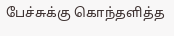பேச்சுக்கு கொந்தளித்த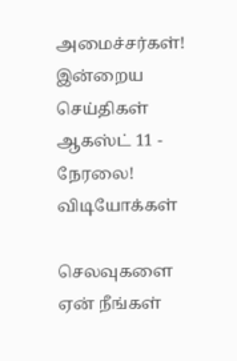அமைச்சர்கள்!
இன்றைய செய்திகள் ஆகஸ்ட் 11 - நேரலை!
விடியோக்கள்

செலவுகளை ஏன் நீங்கள்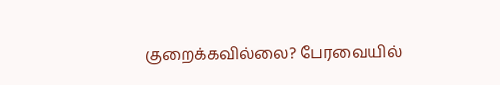குறைக்கவில்லை? பேரவையில்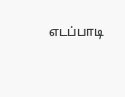எடப்பாடி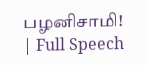பழனிசாமி! | Full Speech